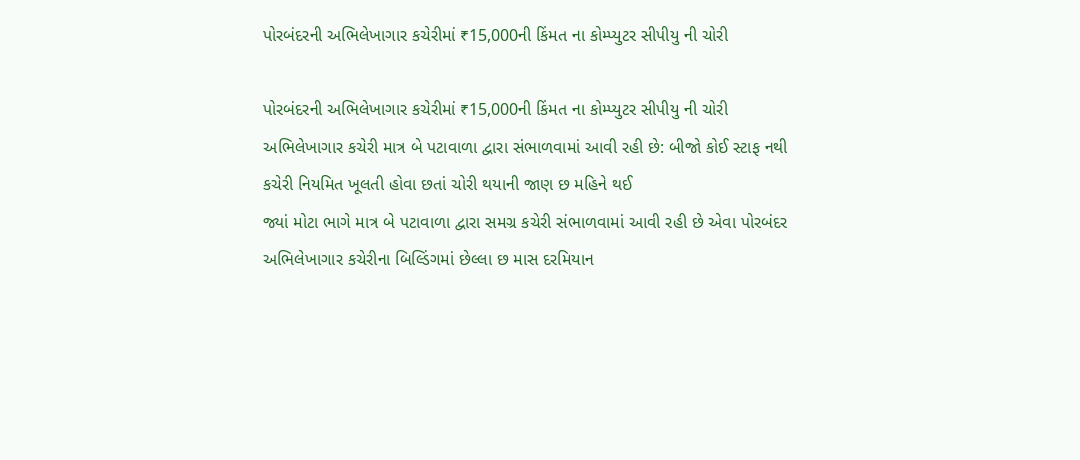પોરબંદરની અભિલેખાગાર કચેરીમાં ₹15,000ની કિંમત ના કોમ્પ્યુટર સીપીયુ ની ચોરી

પોરબંદરની અભિલેખાગાર કચેરીમાં ₹15,000ની કિંમત ના કોમ્પ્યુટર સીપીયુ ની ચોરી
અભિલેખાગાર કચેરી માત્ર બે પટાવાળા દ્વારા સંભાળવામાં આવી રહી છે: બીજો કોઈ સ્ટાફ નથી
કચેરી નિયમિત ખૂલતી હોવા છતાં ચોરી થયાની જાણ છ મહિને થઈ
જ્યાં મોટા ભાગે માત્ર બે પટાવાળા દ્વારા સમગ્ર કચેરી સંભાળવામાં આવી રહી છે એવા પોરબંદર અભિલેખાગાર કચેરીના બિલ્ડિંગમાં છેલ્લા છ માસ દરમિયાન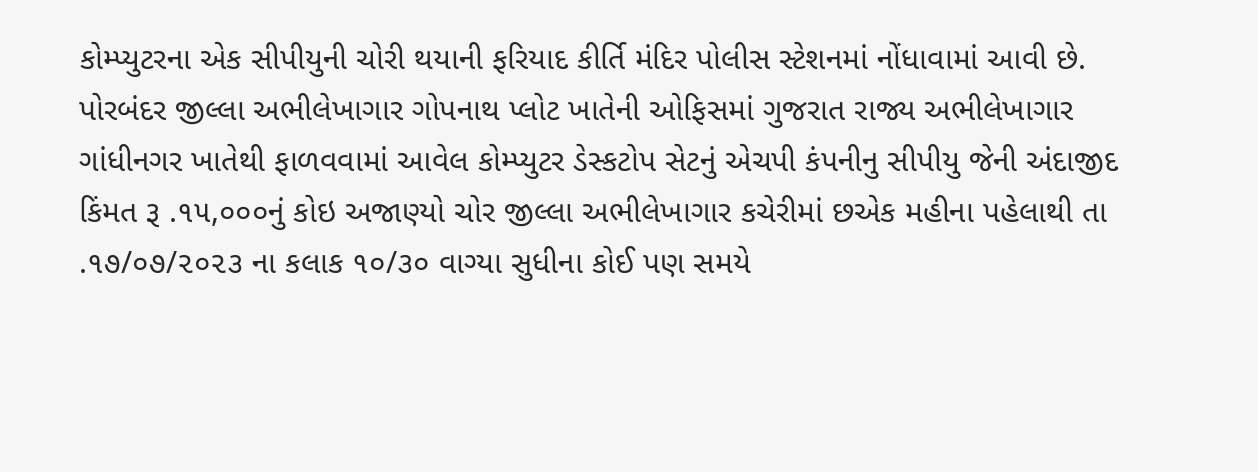કોમ્પ્યુટરના એક સીપીયુની ચોરી થયાની ફરિયાદ કીર્તિ મંદિર પોલીસ સ્ટેશનમાં નોંધાવામાં આવી છે.
પોરબંદર જીલ્લા અભીલેખાગાર ગોપનાથ પ્લોટ ખાતેની ઓફિસમાં ગુજરાત રાજ્ય અભીલેખાગાર ગાંધીનગર ખાતેથી ફાળવવામાં આવેલ કોમ્પ્યુટર ડેસ્કટોપ સેટનું એચપી કંપનીનુ સીપીયુ જેની અંદાજીદ કિંમત રૂ .૧૫,૦૦૦નું કોઇ અજાણ્યો ચોર જીલ્લા અભીલેખાગાર કચેરીમાં છએક મહીના પહેલાથી તા .૧૭/૦૭/૨૦૨૩ ના કલાક ૧૦/૩૦ વાગ્યા સુધીના કોઈ પણ સમયે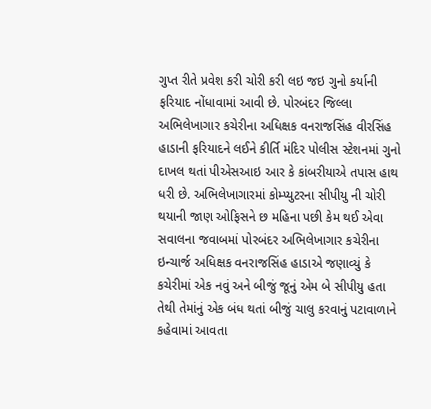ગુપ્ત રીતે પ્રવેશ કરી ચોરી કરી લઇ જઇ ગુનો કર્યાની ફરિયાદ નોંધાવામાં આવી છે. પોરબંદર જિલ્લા અભિલેખાગાર કચેરીના અધિક્ષક વનરાજસિંહ વીરસિંહ હાડાની ફરિયાદને લઈને કીર્તિ મંદિર પોલીસ સ્ટેશનમાં ગુનો દાખલ થતાં પીએસઆઇ આર કે કાંબરીયાએ તપાસ હાથ ધરી છે. અભિલેખાગારમાં કોમ્પ્યુટરના સીપીયુ ની ચોરી થયાની જાણ ઓફિસને છ મહિના પછી કેમ થઈ એવા સવાલના જવાબમાં પોરબંદર અભિલેખાગાર કચેરીના ઇન્ચાર્જ અધિક્ષક વનરાજસિંહ હાડાએ જણાવ્યું કે કચેરીમાં એક નવું અને બીજું જૂનું એમ બે સીપીયુ હતા તેથી તેમાંનું એક બંધ થતાં બીજું ચાલુ કરવાનું પટાવાળાને કહેવામાં આવતા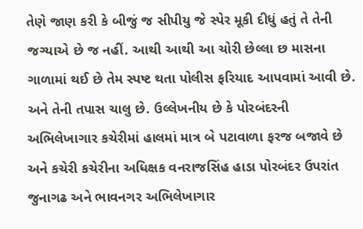તેણે જાણ કરી કે બીજું જ સીપીયુ જે સ્પેર મૂકી દીધું હતું તે તેની જગ્યાએ છે જ નહીં. આથી આથી આ ચોરી છેલ્લા છ માસના ગાળામાં થઈ છે તેમ સ્પષ્ટ થતા પોલીસ ફરિયાદ આપવામાં આવી છે. અને તેની તપાસ ચાલુ છે. ઉલ્લેખનીય છે કે પોરબંદરની અભિલેખાગાર કચેરીમાં હાલમાં માત્ર બે પટાવાળા ફરજ બજાવે છે અને કચેરી કચેરીના અધિક્ષક વનરાજસિંહ હાડા પોરબંદર ઉપરાંત જુનાગઢ અને ભાવનગર અભિલેખાગાર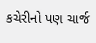કચેરીનો પણ ચાર્જ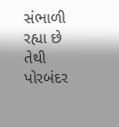સંભાળી રહ્યા છે તેથી પોરબંદર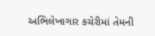અભિલેખાગાર કચેરીમાં તેમની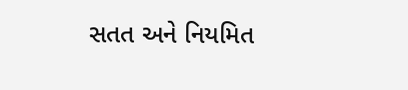સતત અને નિયમિત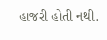હાજરી હોતી નથી.